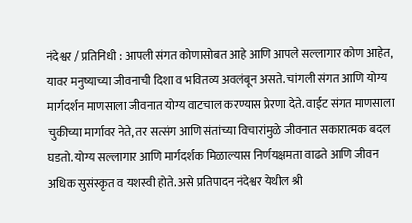नंदेश्वर / प्रतिनिधी : आपली संगत कोणासोबत आहे आणि आपले सल्लागार कोण आहेत, यावर मनुष्याच्या जीवनाची दिशा व भवितव्य अवलंबून असते. चांगली संगत आणि योग्य मार्गदर्शन माणसाला जीवनात योग्य वाटचाल करण्यास प्रेरणा देते. वाईट संगत माणसाला चुकीच्या मार्गावर नेते, तर सत्संग आणि संतांच्या विचारांमुळे जीवनात सकारात्मक बदल घडतो. योग्य सल्लागार आणि मार्गदर्शक मिळाल्यास निर्णयक्षमता वाढते आणि जीवन अधिक सुसंस्कृत व यशस्वी होते. असे प्रतिपादन नंदेश्वर येथील श्री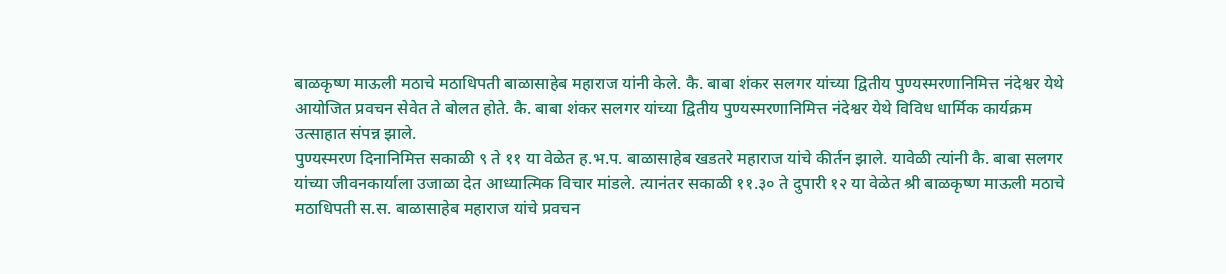बाळकृष्ण माऊली मठाचे मठाधिपती बाळासाहेब महाराज यांनी केले. कै. बाबा शंकर सलगर यांच्या द्वितीय पुण्यस्मरणानिमित्त नंदेश्वर येथे आयोजित प्रवचन सेवेत ते बोलत होते. कै. बाबा शंकर सलगर यांच्या द्वितीय पुण्यस्मरणानिमित्त नंदेश्वर येथे विविध धार्मिक कार्यक्रम उत्साहात संपन्न झाले.
पुण्यस्मरण दिनानिमित्त सकाळी ९ ते ११ या वेळेत ह.भ.प. बाळासाहेब खडतरे महाराज यांचे कीर्तन झाले. यावेळी त्यांनी कै. बाबा सलगर यांच्या जीवनकार्याला उजाळा देत आध्यात्मिक विचार मांडले. त्यानंतर सकाळी ११.३० ते दुपारी १२ या वेळेत श्री बाळकृष्ण माऊली मठाचे मठाधिपती स.स. बाळासाहेब महाराज यांचे प्रवचन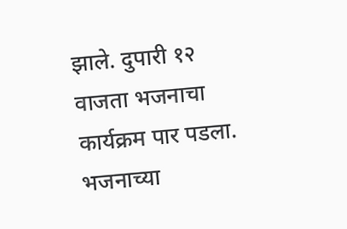झाले. दुपारी १२ वाजता भजनाचा कार्यक्रम पार पडला. भजनाच्या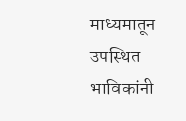माध्यमातून उपस्थित भाविकांनी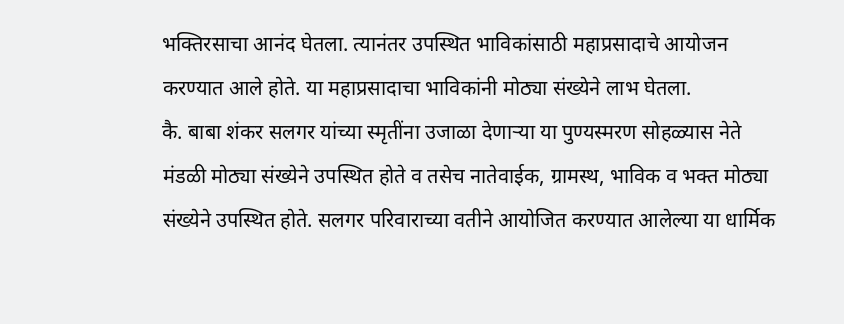भक्तिरसाचा आनंद घेतला. त्यानंतर उपस्थित भाविकांसाठी महाप्रसादाचे आयोजन करण्यात आले होते. या महाप्रसादाचा भाविकांनी मोठ्या संख्येने लाभ घेतला.
कै. बाबा शंकर सलगर यांच्या स्मृतींना उजाळा देणाऱ्या या पुण्यस्मरण सोहळ्यास नेते मंडळी मोठ्या संख्येने उपस्थित होते व तसेच नातेवाईक, ग्रामस्थ, भाविक व भक्त मोठ्या संख्येने उपस्थित होते. सलगर परिवाराच्या वतीने आयोजित करण्यात आलेल्या या धार्मिक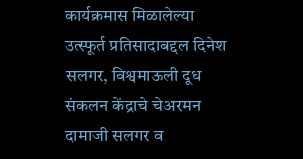कार्यक्रमास मिळालेल्या उत्स्फूर्त प्रतिसादाबद्दल दिनेश सलगर, विश्वमाऊली दूध संकलन केंद्राचे चेअरमन दामाजी सलगर व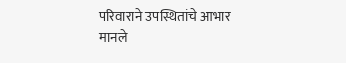परिवाराने उपस्थितांचे आभार मानले